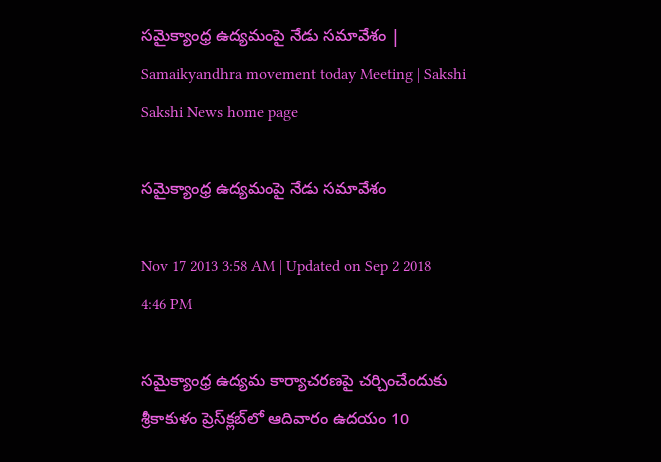సమైక్యాంధ్ర ఉద్యమంపై నేడు సమావేశం | Samaikyandhra movement today Meeting | Sakshi
Sakshi News home page

సమైక్యాంధ్ర ఉద్యమంపై నేడు సమావేశం

Nov 17 2013 3:58 AM | Updated on Sep 2 2018 4:46 PM

సమైక్యాంధ్ర ఉద్యమ కార్యాచరణపై చర్చించేందుకు శ్రీకాకుళం ప్రెస్‌క్లబ్‌లో ఆదివారం ఉదయం 10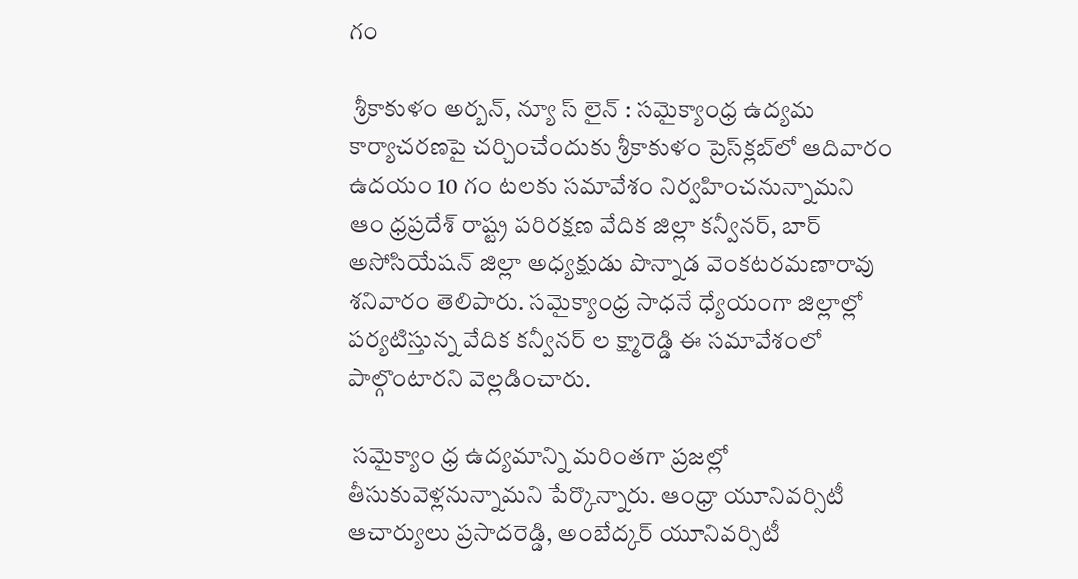గం

 శ్రీకాకుళం అర్బన్, న్యూ స్ లైన్ : సమైక్యాంధ్ర ఉద్యమ కార్యాచరణపై చర్చించేందుకు శ్రీకాకుళం ప్రెస్‌క్లబ్‌లో ఆదివారం ఉదయం 10 గం టలకు సమావేశం నిర్వహించనున్నామని ఆం ధ్రప్రదేశ్ రాష్ట్ర పరిరక్షణ వేదిక జిల్లా కన్వీనర్, బార్ అసోసియేషన్ జిల్లా అధ్యక్షుడు పొన్నాడ వెంకటరమణారావు శనివారం తెలిపారు. సమైక్యాంధ్ర సాధనే ధ్యేయంగా జిల్లాల్లో పర్యటిస్తున్న వేదిక కన్వీనర్ ల క్ష్మారెడ్డి ఈ సమావేశంలో పాల్గొంటారని వెల్లడించారు.

 సమైక్యాం ధ్ర ఉద్యమాన్ని మరింతగా ప్రజల్లో తీసుకువెళ్లనున్నామని పేర్కొన్నారు. ఆంధ్రా యూనివర్సిటీ ఆచార్యులు ప్రసాదరెడ్డి, అంబేద్కర్ యూనివర్సిటీ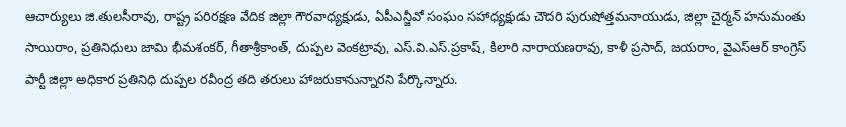ఆచార్యులు జి.తులసీరావు, రాష్ట్ర పరిరక్షణ వేదిక జిల్లా గౌరవాధ్యక్షుడు, ఏపీఎన్జీవో సంఘం సహాధ్యక్షుడు చౌదరి పురుషోత్తమనాయుడు, జిల్లా చైర్మన్ హనుమంతు సాయిరాం, ప్రతినిధులు జామి భీమశంకర్, గీతాశ్రీకాంత్, దుప్పల వెంకట్రావు, ఎస్.వి.ఎస్.ప్రకాష్, కిలారి నారాయణరావు, కాళీ ప్రసాద్, జయరాం, వైఎస్‌ఆర్ కాంగ్రెస్ పార్టీ జిల్లా అధికార ప్రతినిధి దుప్పల రవీంద్ర తది తరులు హాజరుకానున్నారని పేర్కొన్నారు.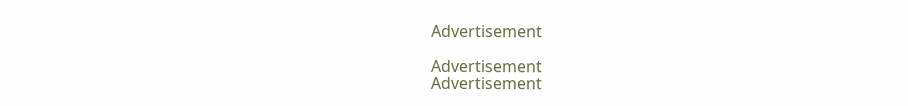Advertisement

Advertisement
Advertisement